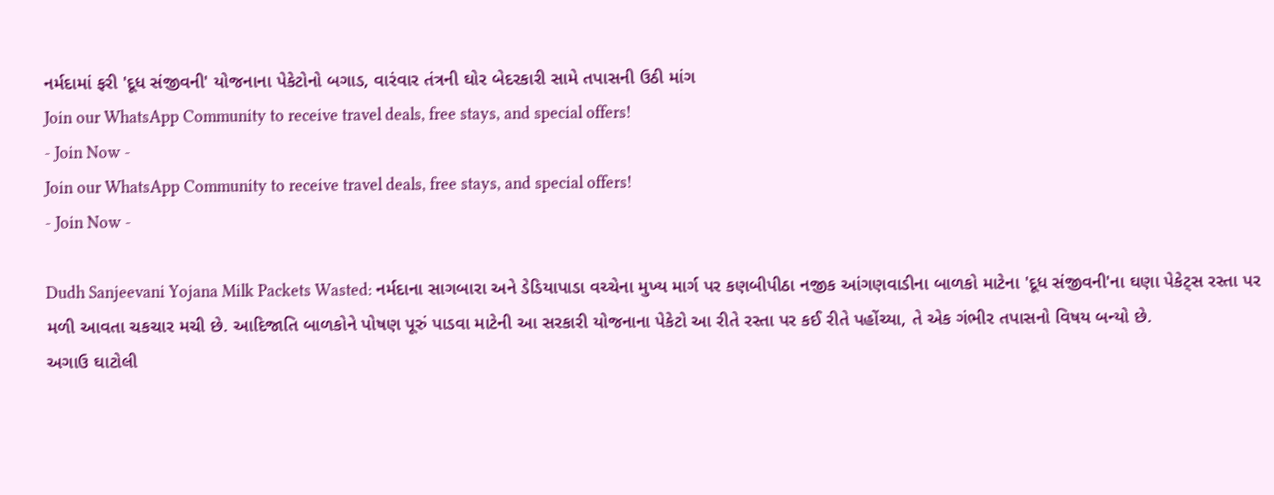નર્મદામાં ફરી 'દૂધ સંજીવની' યોજનાના પેકેટોનો બગાડ, વારંવાર તંત્રની ઘોર બેદરકારી સામે તપાસની ઉઠી માંગ
Join our WhatsApp Community to receive travel deals, free stays, and special offers!
- Join Now -
Join our WhatsApp Community to receive travel deals, free stays, and special offers!
- Join Now -

Dudh Sanjeevani Yojana Milk Packets Wasted: નર્મદાના સાગબારા અને ડેડિયાપાડા વચ્ચેના મુખ્ય માર્ગ પર કણબીપીઠા નજીક આંગણવાડીના બાળકો માટેના 'દૂધ સંજીવની'ના ઘણા પેકેટ્સ રસ્તા પર મળી આવતા ચકચાર મચી છે. આદિજાતિ બાળકોને પોષણ પૂરું પાડવા માટેની આ સરકારી યોજનાના પેકેટો આ રીતે રસ્તા પર કઈ રીતે પહોંચ્યા, તે એક ગંભીર તપાસનો વિષય બન્યો છે.
અગાઉ ઘાટોલી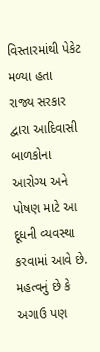વિસ્તારમાંથી પેકેટ મળ્યા હતા
રાજ્ય સરકાર દ્વારા આદિવાસી બાળકોના આરોગ્ય અને પોષણ માટે આ દૂધની વ્યવસ્થા કરવામાં આવે છે. મહત્વનું છે કે અગાઉ પણ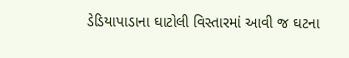ડેડિયાપાડાના ઘાટોલી વિસ્તારમાં આવી જ ઘટના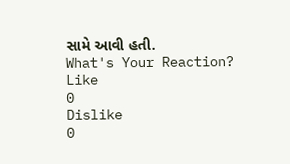સામે આવી હતી.
What's Your Reaction?
Like
0
Dislike
0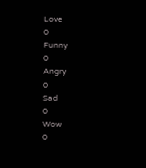Love
0
Funny
0
Angry
0
Sad
0
Wow
0